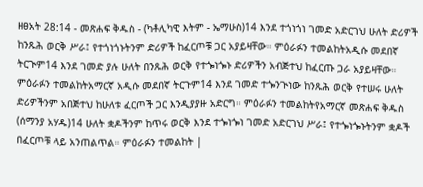ዘፀአት 28:14 - መጽሐፍ ቅዱስ - (ካቶሊካዊ እትም - ኤማሁስ)14 እንደ ተጎነጎነ ገመድ አድርገህ ሁለት ድሪዎች ከንጹሕ ወርቅ ሥራ፤ የተጎነጎኑትንም ድሪዎች ከፈርጦቹ ጋር አያይዛቸው። ምዕራፉን ተመልከትአዲሱ መደበኛ ትርጒም14 እንደ ገመድ ያሉ ሁለት በንጹሕ ወርቅ የተጐነጐኑ ድሪዎችን አብጅተህ ከፈርጡ ጋራ አያይዛቸው። ምዕራፉን ተመልከትአማርኛ አዲሱ መደበኛ ትርጉም14 እንደ ገመድ ተጐንጒነው ከንጹሕ ወርቅ የተሠሩ ሁለት ድሪዎችንም አበጅተህ ከሁለቱ ፈርጦች ጋር እንዲያያዙ አድርግ። ምዕራፉን ተመልከትየአማርኛ መጽሐፍ ቅዱስ (ሰማንያ አሃዱ)14 ሁለት ቋዶችንም ከጥሩ ወርቅ እንደ ተጐነጐነ ገመድ አድርገህ ሥራ፤ የተጐነጐኑትንም ቋዶች በፈርጦቹ ላይ አንጠልጥል። ምዕራፉን ተመልከት |